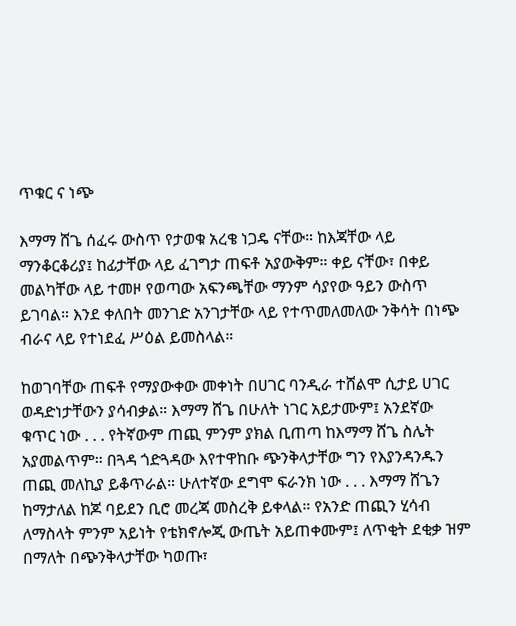ጥቁር ና ነጭ

እማማ ሸጌ ሰፈሩ ውስጥ የታወቁ አረቄ ነጋዴ ናቸው። ከእጃቸው ላይ ማንቆርቆሪያ፤ ከፊታቸው ላይ ፈገግታ ጠፍቶ አያውቅም። ቀይ ናቸው፣ በቀይ መልካቸው ላይ ተመዞ የወጣው አፍንጫቸው ማንም ሳያየው ዓይን ውስጥ ይገባል። እንደ ቀለበት መንገድ አንገታቸው ላይ የተጥመለመለው ንቅሳት በነጭ ብራና ላይ የተነደፈ ሥዕል ይመስላል።

ከወገባቸው ጠፍቶ የማያውቀው መቀነት በሀገር ባንዲራ ተሸልሞ ሲታይ ሀገር ወዳድነታቸውን ያሳብቃል። እማማ ሸጌ በሁለት ነገር አይታሙም፤ አንደኛው ቁጥር ነው . . . የትኛውም ጠጪ ምንም ያክል ቢጠጣ ከእማማ ሸጌ ስሌት አያመልጥም። በጓዳ ጎድጓዳው እየተዋከቡ ጭንቅላታቸው ግን የእያንዳንዱን ጠጪ መለኪያ ይቆጥራል። ሁለተኛው ደግሞ ፍራንክ ነው . . . እማማ ሸጌን ከማታለል ከጆ ባይደን ቢሮ መረጃ መስረቅ ይቀላል። የአንድ ጠጪን ሂሳብ ለማስላት ምንም አይነት የቴክኖሎጂ ውጤት አይጠቀሙም፤ ለጥቂት ደቂቃ ዝም በማለት በጭንቅላታቸው ካወጡ፣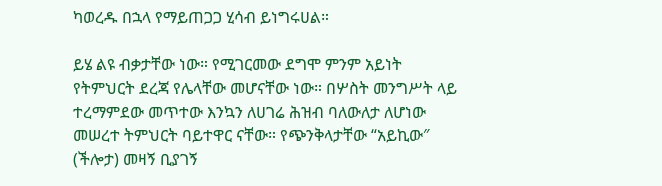ካወረዱ በኋላ የማይጠጋጋ ሂሳብ ይነግሩሀል።

ይሄ ልዩ ብቃታቸው ነው። የሚገርመው ደግሞ ምንም አይነት የትምህርት ደረጃ የሌላቸው መሆናቸው ነው። በሦስት መንግሥት ላይ ተረማምደው መጥተው እንኳን ለሀገሬ ሕዝብ ባለውለታ ለሆነው መሠረተ ትምህርት ባይተዋር ናቸው። የጭንቅላታቸው “አይኪው″ (ችሎታ) መዛኝ ቢያገኝ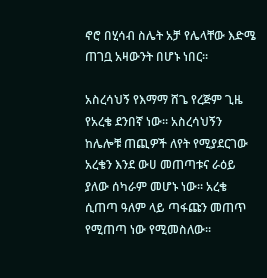ኖሮ በሂሳብ ስሌት አቻ የሌላቸው እድሜ ጠገቧ አዛውንት በሆኑ ነበር።

አስረሳህኝ የእማማ ሸጌ የረጅም ጊዜ የአረቄ ደንበኛ ነው። አስረሳህኝን ከሌሎቹ ጠጪዎች ለየት የሚያደርገው አረቄን እንደ ውሀ መጠጣቱና ራዕይ ያለው ሰካራም መሆኑ ነው። አረቄ ሲጠጣ ዓለም ላይ ጣፋጩን መጠጥ የሚጠጣ ነው የሚመስለው።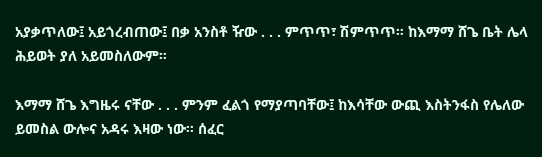አያቃጥለው፤ አይጎረብጠው፤ በቃ አንስቶ ዥው . . . ምጥጥ፣ ሽምጥጥ። ከእማማ ሸጌ ቤት ሌላ ሕይወት ያለ አይመስለውም።

እማማ ሸጌ እግዜሩ ናቸው . . . ምንም ፈልጎ የማያጣባቸው፤ ከእሳቸው ውጪ እስትንፋስ የሌለው ይመስል ውሎና አዳሩ እዛው ነው። ሰፈር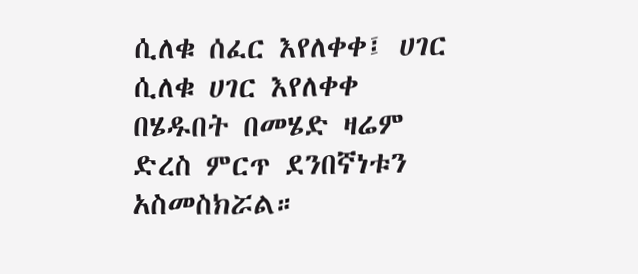ሲለቁ ሰፈር እየለቀቀ፤ ሀገር ሲለቁ ሀገር እየለቀቀ በሄዱበት በመሄድ ዛሬም ድረስ ምርጥ ደንበኛነቱን አስመስክሯል።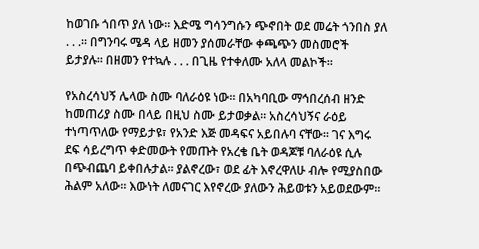ከወገቡ ጎበጥ ያለ ነው። እድሜ ግሳንግሱን ጭኖበት ወደ መሬት ጎንበስ ያለ . . .። በግንባሩ ሜዳ ላይ ዘመን ያሰመራቸው ቀጫጭን መስመሮች ይታያሉ። በዘመን የተኳሉ . . . በጊዜ የተቀለሙ አለላ መልኮች።

የአስረሳህኝ ሌላው ስሙ ባለራዕዩ ነው። በአካባቢው ማኅበረሰብ ዘንድ ከመጠሪያ ስሙ በላይ በዚህ ስሙ ይታወቃል። አስረሳህኝና ራዕይ ተነጣጥለው የማይታዩ፣ የአንድ እጅ መዳፍና አይበሉባ ናቸው። ገና እግሩ ደፍ ሳይረግጥ ቀድመውት የመጡት የአረቄ ቤት ወዳጆቹ ባለራዕዩ ሲሉ በጭብጨባ ይቀበሉታል። ያልኖረው፣ ወደ ፊት እኖረዋለሁ ብሎ የሚያስበው ሕልም አለው። እውነት ለመናገር እየኖረው ያለውን ሕይወቱን አይወደውም።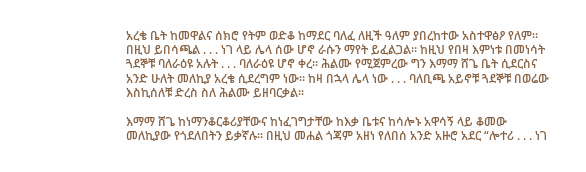አረቄ ቤት ከመዋልና ሰክሮ የትም ወድቆ ከማደር ባለፈ ለዚች ዓለም ያበረከተው አስተዋፅዖ የለም። በዚህ ይበሳጫል . . . ነገ ላይ ሌላ ሰው ሆኖ ራሱን ማየት ይፈልጋል። ከዚህ የበዛ እምነቱ በመነሳት ጓደኞቹ ባለራዕዩ አሉት . . . ባለራዕዩ ሆኖ ቀረ። ሕልሙ የሚጀምረው ግን እማማ ሸጌ ቤት ሲደርስና አንድ ሁለት መለኪያ አረቄ ሲደረግም ነው። ከዛ በኋላ ሌላ ነው . . . ባለቢጫ አይኖቹ ጓደኞቹ በወሬው እስኪሰለቹ ድረስ ስለ ሕልሙ ይዘባርቃል።

እማማ ሸጌ ከነማንቆርቆሪያቸውና ከነፈገግታቸው ከእቃ ቤቱና ከሳሎኑ አዋሳኝ ላይ ቆመው መለኪያው የጎደለበትን ይቃኛሉ። በዚህ መሐል ጎጃም አዘነ የለበሰ አንድ አዙሮ አደር “ሎተሪ . . . ነገ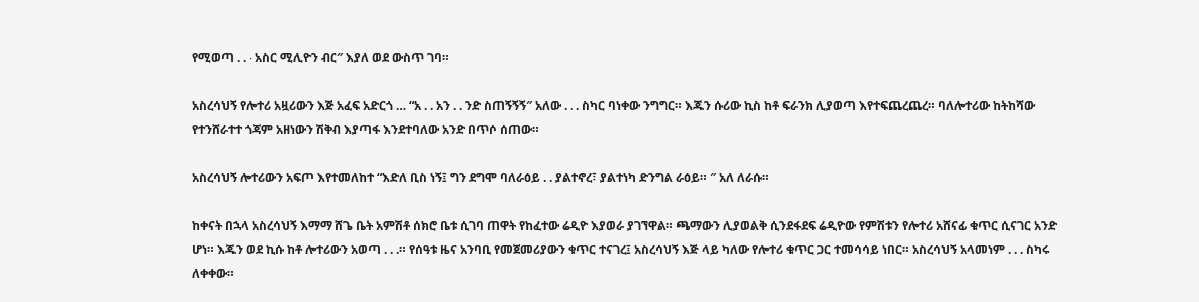የሚወጣ . . ∙ አስር ሚሊዮን ብር″ እያለ ወደ ውስጥ ገባ።

አስረሳህኝ የሎተሪ አዟሪውን እጅ አፈፍ አድርጎ … “አ . . አን . . ንድ ስጠኝኝኝ″ አለው . . . ስካር ባነቀው ንግግር። እጁን ሱሪው ኪስ ከቶ ፍራንክ ሊያወጣ እየተፍጨረጨረ። ባለሎተሪው ከትከሻው የተንሸራተተ ጎጃም አዘነውን ሽቅብ እያጣፋ እንደተባለው አንድ በጥሶ ሰጠው።

አስረሳህኝ ሎተሪውን አፍጦ እየተመለከተ “እድለ ቢስ ነኝ፤ ግን ደግሞ ባለራዕይ . . ያልተኖረ፣ ያልተነካ ድንግል ራዕይ። ″ አለ ለራሱ።

ከቀናት በኋላ አስረሳህኝ እማማ ሸጌ ቤት አምሽቶ ሰክሮ ቤቱ ሲገባ ጠዋት የከፈተው ሬዲዮ እያወራ ያገኘዋል። ጫማውን ሊያወልቅ ሲንደፋደፍ ሬዲዮው የምሽቱን የሎተሪ አሸናፊ ቁጥር ሲናገር አንድ ሆነ። እጁን ወደ ኪሱ ከቶ ሎተሪውን አወጣ . . .። የሰዓቱ ዜና አንባቢ የመጀመሪያውን ቁጥር ተናገረ፤ አስረሳህኝ እጅ ላይ ካለው የሎተሪ ቁጥር ጋር ተመሳሳይ ነበር። አስረሳህኝ አላመነም . . . ስካሩ ለቀቀው።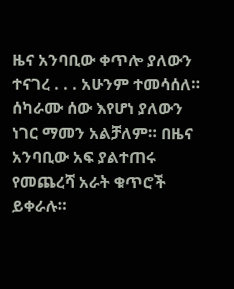ዜና አንባቢው ቀጥሎ ያለውን ተናገረ . . . አሁንም ተመሳሰለ። ሰካራሙ ሰው እየሆነ ያለውን ነገር ማመን አልቻለም። በዜና አንባቢው አፍ ያልተጠሩ የመጨረሻ አራት ቁጥሮች ይቀራሉ።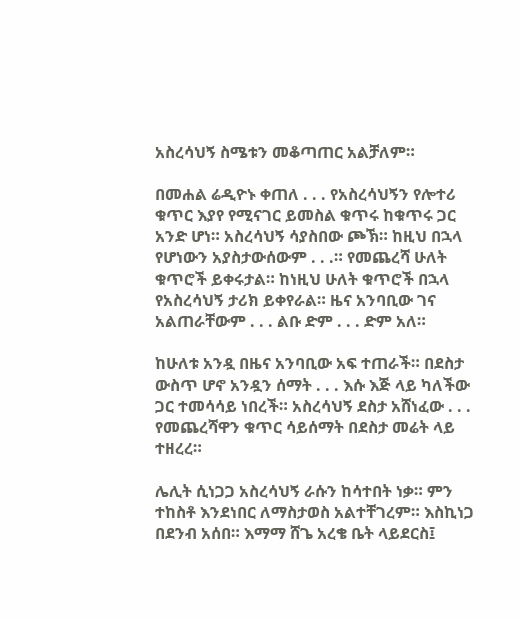አስረሳህኝ ስሜቱን መቆጣጠር አልቻለም።

በመሐል ሬዲዮኑ ቀጠለ . . . የአስረሳህኝን የሎተሪ ቁጥር እያየ የሚናገር ይመስል ቁጥሩ ከቁጥሩ ጋር አንድ ሆነ። አስረሳህኝ ሳያስበው ጮኽ። ከዚህ በኋላ የሆነውን አያስታውሰውም . . .። የመጨረሻ ሁለት ቁጥሮች ይቀሩታል። ከነዚህ ሁለት ቁጥሮች በኋላ የአስረሳህኝ ታሪክ ይቀየራል። ዜና አንባቢው ገና አልጠራቸውም . . . ልቡ ድም . . . ድም አለ።

ከሁለቱ አንዷ በዜና አንባቢው አፍ ተጠራች። በደስታ ውስጥ ሆኖ አንዷን ሰማት . . . እሱ እጅ ላይ ካለችው ጋር ተመሳሳይ ነበረች። አስረሳህኝ ደስታ አሸነፈው . . . የመጨረሻዋን ቁጥር ሳይሰማት በደስታ መሬት ላይ ተዘረረ።

ሌሊት ሲነጋጋ አስረሳህኝ ራሱን ከሳተበት ነቃ። ምን ተከስቶ እንደነበር ለማስታወስ አልተቸገረም። እስኪነጋ በደንብ አሰበ። እማማ ሸጌ አረቄ ቤት ላይደርስ፤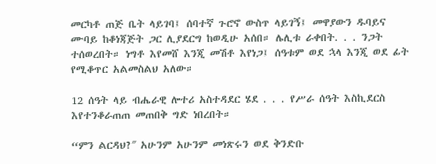መርካቶ ጠጅ ቤት ላይገባ፤ ሰባተኛ ጉሮኖ ውስጥ ላይገኝ፤ መዋያውን ዱባይና ሙባይ ከቆነጃጅት ጋር ሊያደርግ ከወዲሁ አሰበ። ሌሊቱ ራቀበት. . . ንጋት ተሰወረበት። ነግቶ እየመሸ እንጂ መሽቶ እየነጋ፤ ሰዓቱም ወደ ኋላ እንጂ ወደ ፊት የሚቆጥር አልመስልህ አለው።

12 ሰዓት ላይ ብሔራዊ ሎተሪ አስተዳደር ሄደ . . . የሥራ ሰዓት እስኪደርስ እየተንቆራጠጠ መጠበቅ ግድ ነበረበት።

“ምን ልርዳህ?″ አሁንም አሁንም መነጽሩን ወደ ቅንድቡ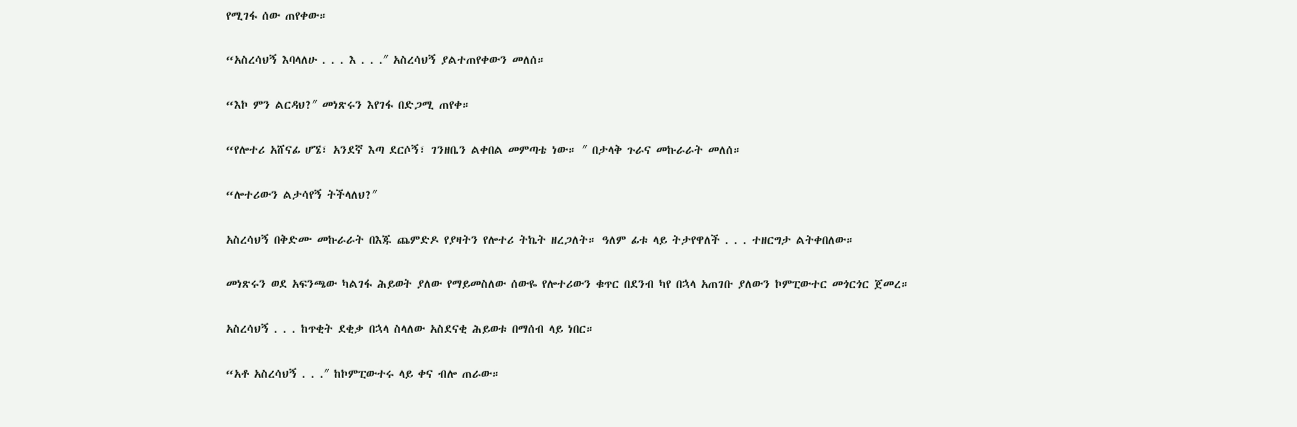የሚገፋ ሰው ጠየቀው።

“አስረሳህኝ እባላለሁ . . . እ . . .″ አስረሳህኝ ያልተጠየቀውን መለሰ።

“እኮ ምን ልርዳህ?″ መነጽሩን እየገፋ በድጋሚ ጠየቀ።

“የሎተሪ አሸናፊ ሆኜ፣ አንደኛ እጣ ደርሶኝ፣ ገንዘቤን ልቀበል መምጣቴ ነው። ″ በታላቅ ጉራና መኩራራት መለሰ።

“ሎተሪውን ልታሳየኝ ትችላለህ?″

አስረሳህኝ በቅድሙ መኩራራት በእጁ ጨምድዶ የያዛትን የሎተሪ ትኬት ዘረጋለት። ዓለም ፊቱ ላይ ትታየዋለች . . . ተዘርግታ ልትቀበለው።

መነጽሩን ወደ አፍንጫው ካልገፋ ሕይወት ያለው የማይመስለው ሰውዬ የሎተሪውን ቁጥር በደንብ ካየ በኋላ አጠገቡ ያለውን ኮምፒውተር መጎርጎር ጀመረ።

አስረሳህኝ . . . ከጥቂት ደቂቃ በኋላ ስላለው አስደናቂ ሕይወቱ በማሰብ ላይ ነበር።

“አቶ አስረሳህኝ . . .″ ከኮምፒውተሩ ላይ ቀና ብሎ ጠራው።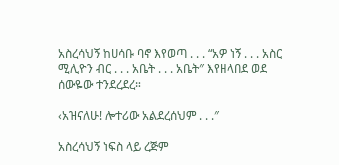አስረሳህኝ ከሀሳቡ ባኖ እየወጣ . . . “አዎ ነኝ . . . አስር ሚሊዮን ብር . . . አቤት . . . አቤት″ እየዘላበደ ወደ ሰውዬው ተንደረደረ።

‹አዝናለሁ! ሎተሪው አልደረሰህም . . .″

አስረሳህኝ ነፍስ ላይ ረጅም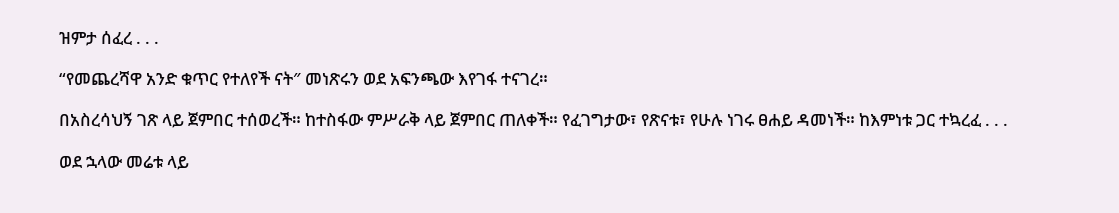ዝምታ ሰፈረ . . .

“የመጨረሻዋ አንድ ቁጥር የተለየች ናት″ መነጽሩን ወደ አፍንጫው እየገፋ ተናገረ።

በአስረሳህኝ ገጽ ላይ ጀምበር ተሰወረች። ከተስፋው ምሥራቅ ላይ ጀምበር ጠለቀች። የፈገግታው፣ የጽናቱ፣ የሁሉ ነገሩ ፀሐይ ዳመነች። ከእምነቱ ጋር ተኳረፈ . . .

ወደ ኋላው መሬቱ ላይ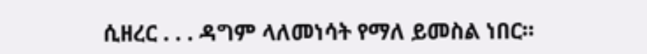ሲዘረር . . . ዳግም ላለመነሳት የማለ ይመስል ነበር።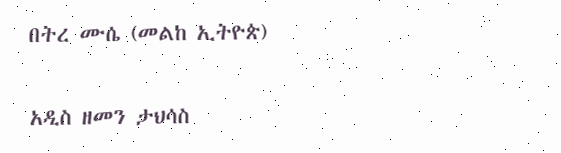በትረ ሙሴ (መልከ ኢትዮጵ)

አዲስ ዘመን ታህሳስ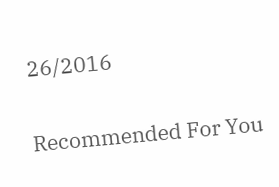26/2016

Recommended For You